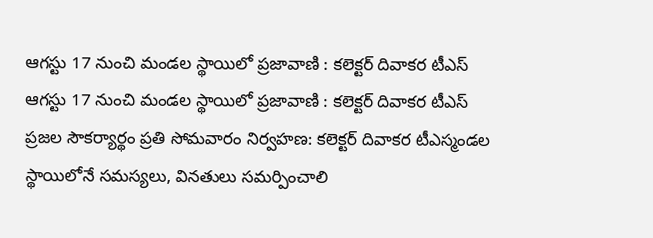ఆగస్టు 17 నుంచి మండల స్థాయిలో ప్రజావాణి : కలెక్టర్ దివాకర టీఎస్
ఆగస్టు 17 నుంచి మండల స్థాయిలో ప్రజావాణి : కలెక్టర్ దివాకర టీఎస్
ప్రజల సౌకర్యార్థం ప్రతి సోమవారం నిర్వహణ: కలెక్టర్ దివాకర టీఎస్మండల స్థాయిలోనే సమస్యలు, వినతులు సమర్పించాలి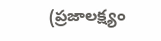(ప్రజాలక్ష్యం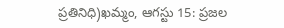ప్రతినిధి)ఖమ్మం, ఆగస్టు 15: ప్రజల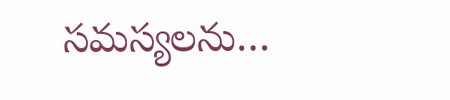సమస్యలను…